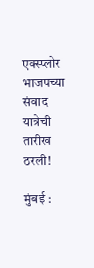एक्स्प्लोर
भाजपच्या संवाद यात्रेची तारीख ठरली!

मुंबई :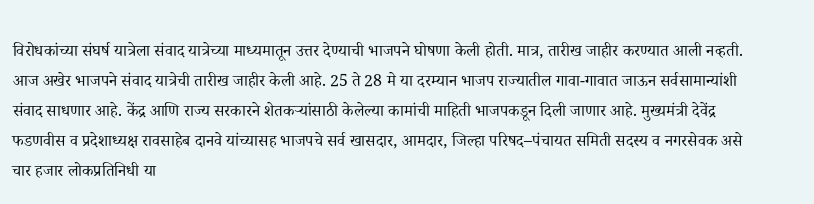विरोधकांच्या संघर्ष यात्रेला संवाद यात्रेच्या माध्यमातून उत्तर देण्याची भाजपने घोषणा केली होती. मात्र, तारीख जाहीर करण्यात आली नव्हती. आज अखेर भाजपने संवाद यात्रेची तारीख जाहीर केली आहे. 25 ते 28 मे या दरम्यान भाजप राज्यातील गावा-गावात जाऊन सर्वसामान्यांशी संवाद साधणार आहे. केंद्र आणि राज्य सरकारने शेतकऱ्यांसाठी केलेल्या कामांची माहिती भाजपकडून दिली जाणार आहे. मुख्यमंत्री देवेंद्र फडणवीस व प्रदेशाध्यक्ष रावसाहेब दानवे यांच्यासह भाजपचे सर्व खासदार, आमदार, जिल्हा परिषद–पंचायत समिती सदस्य व नगरसेवक असे चार हजार लोकप्रतिनिधी या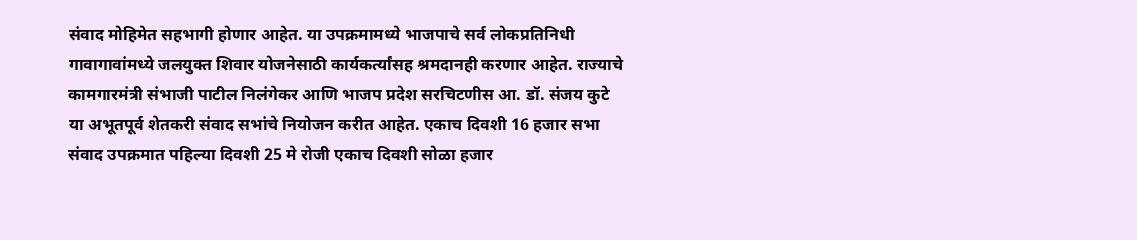संवाद मोहिमेत सहभागी होणार आहेत. या उपक्रमामध्ये भाजपाचे सर्व लोकप्रतिनिधी गावागावांमध्ये जलयुक्त शिवार योजनेसाठी कार्यकर्त्यांसह श्रमदानही करणार आहेत. राज्याचे कामगारमंत्री संभाजी पाटील निलंगेकर आणि भाजप प्रदेश सरचिटणीस आ. डॉ. संजय कुटे या अभूतपूर्व शेतकरी संवाद सभांचे नियोजन करीत आहेत. एकाच दिवशी 16 हजार सभा संवाद उपक्रमात पहिल्या दिवशी 25 मे रोजी एकाच दिवशी सोळा हजार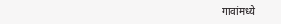गावांमध्ये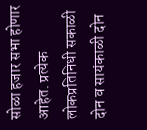सोळा हजार सभा होणार आहेत. प्रत्येक लोकप्रतिनिधी सकाळी दोन व सायंकाळी दोन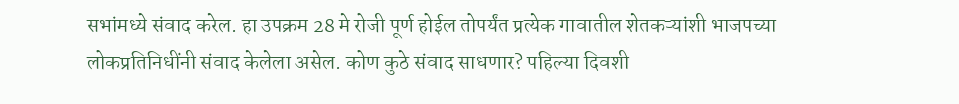सभांमध्ये संवाद करेल. हा उपक्रम 28 मे रोजी पूर्ण होईल तोपर्यंत प्रत्येक गावातील शेतकऱ्यांशी भाजपच्या लोकप्रतिनिधींनी संवाद केलेला असेल. कोण कुठे संवाद साधणार? पहिल्या दिवशी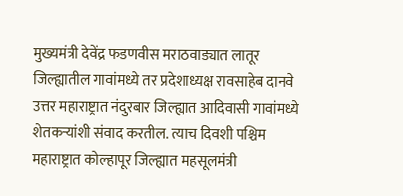मुख्यमंत्री देवेंद्र फडणवीस मराठवाड्यात लातूर जिल्ह्यातील गावांमध्ये तर प्रदेशाध्यक्ष रावसाहेब दानवे उत्तर महाराष्ट्रात नंदुरबार जिल्ह्यात आदिवासी गावांमध्ये शेतकऱ्यांशी संवाद करतील. त्याच दिवशी पश्चिम महाराष्ट्रात कोल्हापूर जिल्ह्यात महसूलमंत्री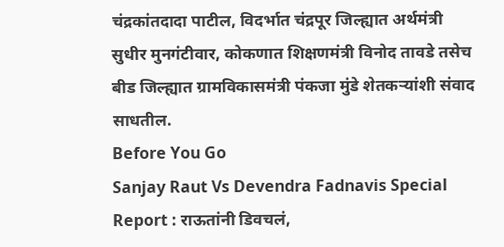चंद्रकांतदादा पाटील, विदर्भात चंद्रपूर जिल्ह्यात अर्थमंत्री सुधीर मुनगंटीवार, कोकणात शिक्षणमंत्री विनोद तावडे तसेच बीड जिल्ह्यात ग्रामविकासमंत्री पंकजा मुंडे शेतकऱ्यांशी संवाद साधतील.
Before You Go
Sanjay Raut Vs Devendra Fadnavis Special Report : राऊतांनी डिवचलं,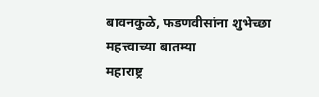बावनकुळे, फडणवीसांना शुभेच्छा
महत्त्वाच्या बातम्या
महाराष्ट्र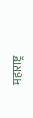महाराष्ट्र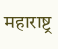महाराष्ट्र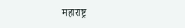महाराष्ट्र